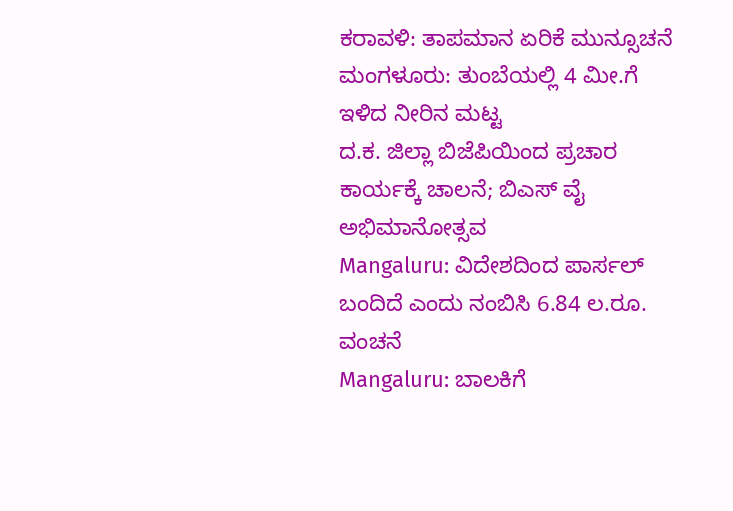ಕರಾವಳಿ: ತಾಪಮಾನ ಏರಿಕೆ ಮುನ್ಸೂಚನೆ
ಮಂಗಳೂರು: ತುಂಬೆಯಲ್ಲಿ 4 ಮೀ.ಗೆ ಇಳಿದ ನೀರಿನ ಮಟ್ಟ
ದ.ಕ. ಜಿಲ್ಲಾ ಬಿಜೆಪಿಯಿಂದ ಪ್ರಚಾರ ಕಾರ್ಯಕ್ಕೆ ಚಾಲನೆ; ಬಿಎಸ್ ವೈ ಅಭಿಮಾನೋತ್ಸವ
Mangaluru: ವಿದೇಶದಿಂದ ಪಾರ್ಸಲ್ ಬಂದಿದೆ ಎಂದು ನಂಬಿಸಿ 6.84 ಲ.ರೂ. ವಂಚನೆ
Mangaluru: ಬಾಲಕಿಗೆ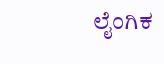ಲೈಂಗಿಕ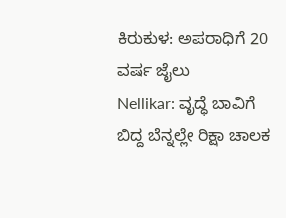ಕಿರುಕುಳ: ಅಪರಾಧಿಗೆ 20 ವರ್ಷ ಜೈಲು
Nellikar: ವೃದ್ಧೆ ಬಾವಿಗೆ ಬಿದ್ದ ಬೆನ್ನಲ್ಲೇ ರಿಕ್ಷಾ ಚಾಲಕ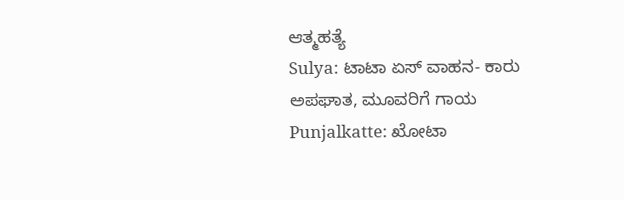ಆತ್ಮಹತ್ಯೆ
Sulya: ಟಾಟಾ ಏಸ್ ವಾಹನ- ಕಾರು ಅಪಘಾತ, ಮೂವರಿಗೆ ಗಾಯ
Punjalkatte: ಖೋಟಾ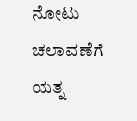ನೋಟು ಚಲಾವಣೆಗೆ ಯತ್ನ